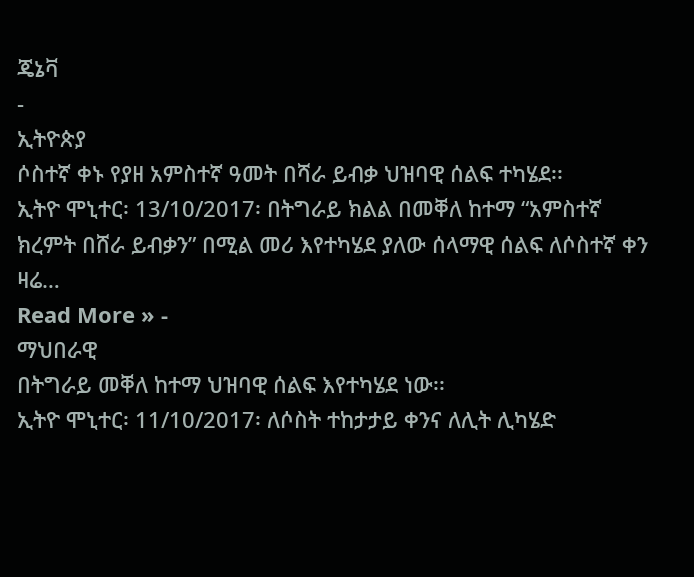ጄኔቫ
-
ኢትዮጵያ
ሶስተኛ ቀኑ የያዘ አምስተኛ ዓመት በሻራ ይብቃ ህዝባዊ ሰልፍ ተካሄደ፡፡
ኢትዮ ሞኒተር፡ 13/10/2017፡ በትግራይ ክልል በመቐለ ከተማ “አምስተኛ ክረምት በሸራ ይብቃን” በሚል መሪ እየተካሄደ ያለው ሰላማዊ ሰልፍ ለሶስተኛ ቀን ዛሬ…
Read More » -
ማህበራዊ
በትግራይ መቐለ ከተማ ህዝባዊ ሰልፍ እየተካሄደ ነው፡፡
ኢትዮ ሞኒተር፡ 11/10/2017፡ ለሶስት ተከታታይ ቀንና ለሊት ሊካሄድ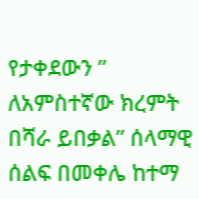የታቀደውን ” ለአምስተኛው ክረምት በሻራ ይበቃል” ሰላማዊ ሰልፍ በመቀሌ ከተማ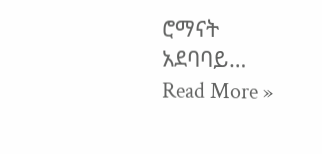ሮማናት አደባባይ…
Read More »